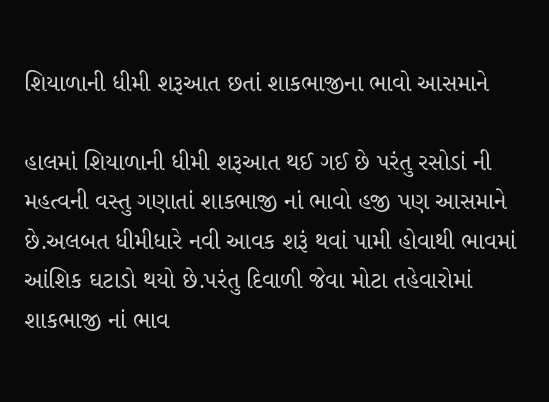શિયાળાની ધીમી શરૂઆત છતાં શાકભાજીના ભાવો આસમાને

હાલમાં શિયાળાની ધીમી શરૂઆત થઈ ગઈ છે પરંતુ રસોડાં ની મહત્વની વસ્તુ ગણાતાં શાકભાજી નાં ભાવો હજી પણ આસમાને છે.અલબત ધીમીધારે નવી આવક શરૂં થવાં પામી હોવાથી ભાવમાં આંશિક ઘટાડો થયો છે.પરંતુ દિવાળી જેવા મોટા તહેવારોમાં શાકભાજી નાં ભાવ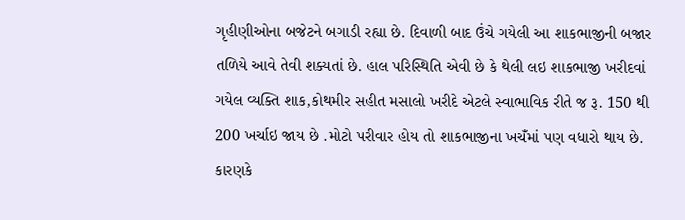ગૃહીણીઓના બજેટને બગાડી રહ્યા છે. દિવાળી બાદ ઉંચે ગયેલી આ શાકભાજીની બજાર તળિયે આવે તેવી શક્યતાં છે. હાલ પરિસ્થિતિ એવી છે કે થેલી લઇ શાકભાજી ખરીદવાં ગયેલ વ્યક્તિ શાક,કોથમીર સહીત મસાલો ખરીદે એટલે સ્વાભાવિક રીતે જ રૂ. 150 થી 200 ખર્ચાઇ જાય છે .મોટો પરીવાર હોય તો શાકભાજીના ખચઁમાં પણ વધારો થાય છે. કારણકે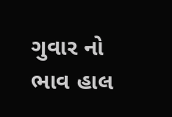ગુવાર નો ભાવ હાલ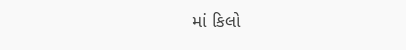માં કિલો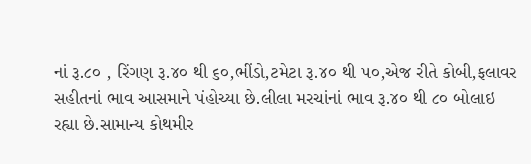નાં રૂ.૮૦ , રિંગણ રૂ.૪૦ થી ૬૦,ભીંડો,ટમેટા રૂ.૪૦ થી ૫૦,એજ રીતે કોબી,ફલાવર સહીતનાં ભાવ આસમાને પંહોચ્યા છે.લીલા મરચાંનાં ભાવ રૂ.૪૦ થી ૮૦ બોલાઇ રહ્યા છે.સામાન્ય કોથમીર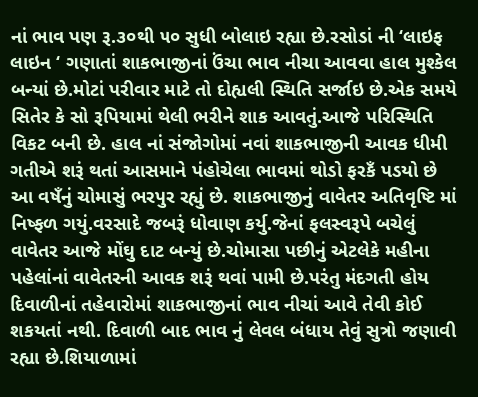નાં ભાવ પણ રૂ.૩૦થી ૫૦ સુધી બોલાઇ રહ્યા છે.રસોડાં ની ‘લાઇફ લાઇન ‘ ગણાતાં શાકભાજીનાં ઉંચા ભાવ નીચા આવવા હાલ મુશ્કેલ બન્યાં છે.મોટાં પરીવાર માટે તો દોહ્યલી સ્થિતિ સર્જાઇ છે.એક સમયે સિતેર કે સો રૂપિયામાં થેલી ભરીને શાક આવતું.આજે પરિસ્થિતિ વિકટ બની છે. હાલ નાં સંજોગોમાં નવાં શાકભાજીની આવક ધીમી ગતીએ શરૂં થતાં આસમાને પંહોચેલા ભાવમાં થોડો ફરકઁ પડયો છે આ વષઁનું ચોમાસું ભરપુર રહ્યું છે. શાકભાજીનું વાવેતર અતિવૃષ્ટિ માં નિષ્ફળ ગયું.વરસાદે જબરૂં ધોવાણ કર્યુ.જેનાં ફલસ્વરૂપે બચેલું વાવેતર આજે મોંઘુ દાટ બન્યું છે.ચોમાસા પછીનું એટલેકે મહીના પહેલાંનાં વાવેતરની આવક શરૂં થવાં પામી છે.પરંતુ મંદગતી હોય દિવાળીનાં તહેવારોમાં શાકભાજીનાં ભાવ નીચાં આવે તેવી કોઈ શકયતાં નથી. દિવાળી બાદ ભાવ નું લેવલ બંધાય તેવું સુત્રો જણાવી રહ્યા છે.શિયાળામાં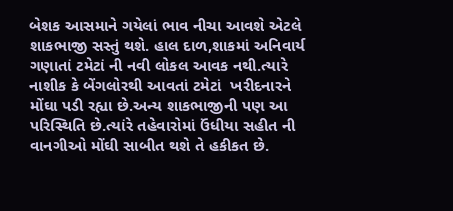બેશક આસમાને ગયેલાં ભાવ નીચા આવશે એટલે શાકભાજી સસ્તું થશે. હાલ દાળ,શાકમાં અનિવાર્ય ગણાતાં ટમેટાં ની નવી લોકલ આવક નથી.ત્યારે નાશીક કે બેંગલોરથી આવતાં ટમેટાં  ખરીદનારને મોંઘા પડી રહ્યા છે.અન્ય શાકભાજીની પણ આ પરિસ્થિતિ છે.ત્યાંરે તહેવારોમાં ઉંધીયા સહીત ની વાનગીઓ મોંઘી સાબીત થશે તે હકીકત છે.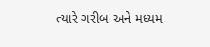ત્યારે ગરીબ અને મધ્યમ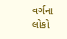વર્ગના લોકો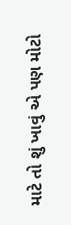માટે તો શું ખાવું એ પણ મોટો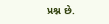પ્રશ્ન છે.